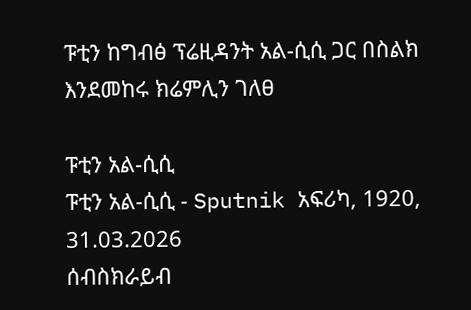ፑቲን ከግብፅ ፕሬዚዳንት አል-ሲሲ ጋር በስልክ እንደመከሩ ክሬምሊን ገለፀ

ፑቲን አል-ሲሲ
ፑቲን አል-ሲሲ - Sputnik አፍሪካ, 1920, 31.03.2026
ሰብስክራይብ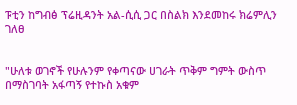ፑቲን ከግብፅ ፕሬዚዳንት አል-ሲሲ ጋር በስልክ እንደመከሩ ክሬምሊን ገለፀ


"ሁለቱ ወገኖች የሁሉንም የቀጣናው ሀገራት ጥቅም ግምት ውስጥ በማስገባት አፋጣኝ የተኩስ አቁም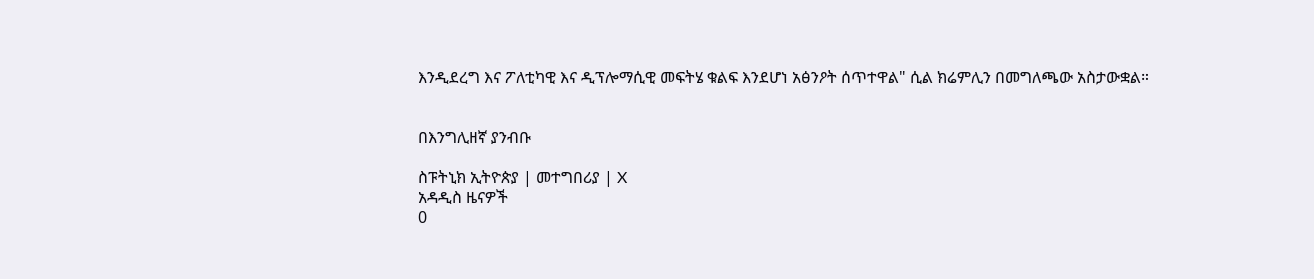እንዲደረግ እና ፖለቲካዊ እና ዲፕሎማሲዊ መፍትሄ ቁልፍ እንደሆነ አፅንዖት ሰጥተዋል" ሲል ክሬምሊን በመግለጫው አስታውቋል።


በእንግሊዘኛ ያንብቡ

ስፑትኒክ ኢትዮጵያ | መተግበሪያ | X
አዳዲስ ዜናዎች
0